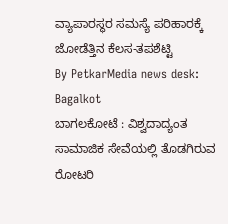ವ್ಯಾಪಾರಸ್ಥರ ಸಮಸ್ಯೆ ಪರಿಹಾರಕ್ಕೆ ಜೋಡೆತ್ತಿನ ಕೆಲಸ-ತಪಶೆಟ್ಟಿ
By PetkarMedia news desk: Bagalkot
ಬಾಗಲಕೋಟೆ : ವಿಶ್ವದಾದ್ಯಂತ ಸಾಮಾಜಿಕ ಸೇವೆಯಲ್ಲಿ ತೊಡಗಿರುವ ರೋಟರಿ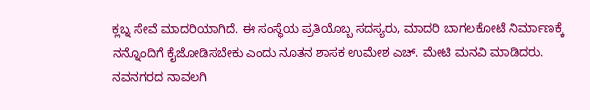ಕ್ಲಬ್ನ ಸೇವೆ ಮಾದರಿಯಾಗಿದೆ. ಈ ಸಂಸ್ಥೆಯ ಪ್ರತಿಯೊಬ್ಬ ಸದಸ್ಯರು, ಮಾದರಿ ಬಾಗಲಕೋಟೆ ನಿರ್ಮಾಣಕ್ಕೆ ನನ್ನೊಂದಿಗೆ ಕೈಜೋಡಿಸಬೇಕು ಎಂದು ನೂತನ ಶಾಸಕ ಉಮೇಶ ಎಚ್. ಮೇಟಿ ಮನವಿ ಮಾಡಿದರು.
ನವನಗರದ ನಾವಲಗಿ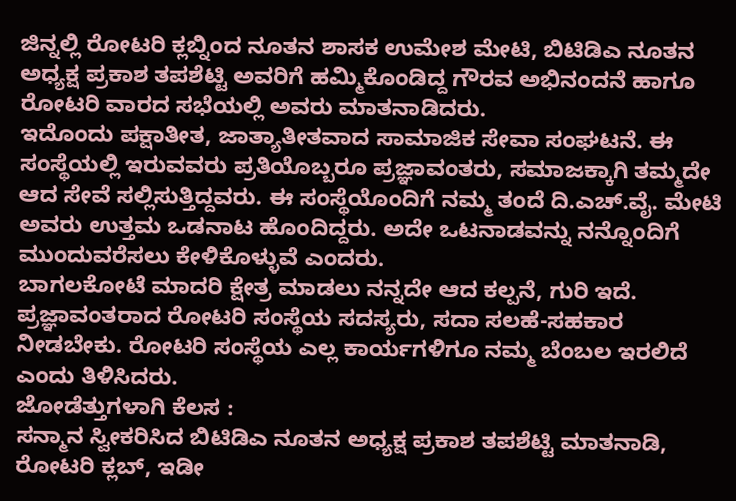ಜಿನ್ನಲ್ಲಿ ರೋಟರಿ ಕ್ಲಬ್ನಿಂದ ನೂತನ ಶಾಸಕ ಉಮೇಶ ಮೇಟಿ, ಬಿಟಿಡಿಎ ನೂತನ ಅಧ್ಯಕ್ಷ ಪ್ರಕಾಶ ತಪಶೆಟ್ಟಿ ಅವರಿಗೆ ಹಮ್ಮಿಕೊಂಡಿದ್ದ ಗೌರವ ಅಭಿನಂದನೆ ಹಾಗೂ ರೋಟರಿ ವಾರದ ಸಭೆಯಲ್ಲಿ ಅವರು ಮಾತನಾಡಿದರು.
ಇದೊಂದು ಪಕ್ಷಾತೀತ, ಜಾತ್ಯಾತೀತವಾದ ಸಾಮಾಜಿಕ ಸೇವಾ ಸಂಘಟನೆ. ಈ ಸಂಸ್ಥೆಯಲ್ಲಿ ಇರುವವರು ಪ್ರತಿಯೊಬ್ಬರೂ ಪ್ರಜ್ಞಾವಂತರು, ಸಮಾಜಕ್ಕಾಗಿ ತಮ್ಮದೇ ಆದ ಸೇವೆ ಸಲ್ಲಿಸುತ್ತಿದ್ದವರು. ಈ ಸಂಸ್ಥೆಯೊಂದಿಗೆ ನಮ್ಮ ತಂದೆ ದಿ.ಎಚ್.ವೈ. ಮೇಟಿ ಅವರು ಉತ್ತಮ ಒಡನಾಟ ಹೊಂದಿದ್ದರು. ಅದೇ ಒಟನಾಡವನ್ನು ನನ್ನೊಂದಿಗೆ ಮುಂದುವರೆಸಲು ಕೇಳಿಕೊಳ್ಳುವೆ ಎಂದರು.
ಬಾಗಲಕೋಟೆ ಮಾದರಿ ಕ್ಷೇತ್ರ ಮಾಡಲು ನನ್ನದೇ ಆದ ಕಲ್ಪನೆ, ಗುರಿ ಇದೆ. ಪ್ರಜ್ಞಾವಂತರಾದ ರೋಟರಿ ಸಂಸ್ಥೆಯ ಸದಸ್ಯರು, ಸದಾ ಸಲಹೆ-ಸಹಕಾರ ನೀಡಬೇಕು. ರೋಟರಿ ಸಂಸ್ಥೆಯ ಎಲ್ಲ ಕಾರ್ಯಗಳಿಗೂ ನಮ್ಮ ಬೆಂಬಲ ಇರಲಿದೆ ಎಂದು ತಿಳಿಸಿದರು.
ಜೋಡೆತ್ತುಗಳಾಗಿ ಕೆಲಸ :
ಸನ್ಮಾನ ಸ್ವೀಕರಿಸಿದ ಬಿಟಿಡಿಎ ನೂತನ ಅಧ್ಯಕ್ಷ ಪ್ರಕಾಶ ತಪಶೆಟ್ಟಿ ಮಾತನಾಡಿ, ರೋಟರಿ ಕ್ಲಬ್, ಇಡೀ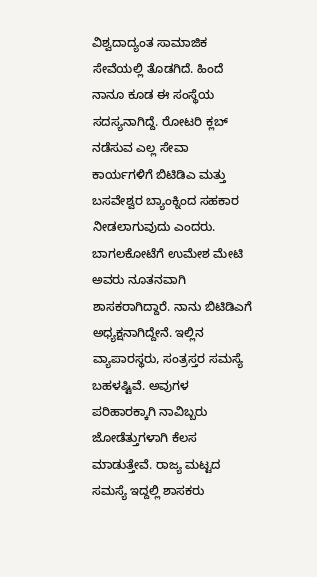ವಿಶ್ವದಾದ್ಯಂತ ಸಾಮಾಜಿಕ ಸೇವೆಯಲ್ಲಿ ತೊಡಗಿದೆ. ಹಿಂದೆ ನಾನೂ ಕೂಡ ಈ ಸಂಸ್ಥೆಯ ಸದಸ್ಯನಾಗಿದ್ದೆ. ರೋಟರಿ ಕ್ಲಬ್ ನಡೆಸುವ ಎಲ್ಲ ಸೇವಾ ಕಾರ್ಯಗಳಿಗೆ ಬಿಟಿಡಿಎ ಮತ್ತು ಬಸವೇಶ್ವರ ಬ್ಯಾಂಕ್ನಿಂದ ಸಹಕಾರ ನೀಡಲಾಗುವುದು ಎಂದರು.
ಬಾಗಲಕೋಟೆಗೆ ಉಮೇಶ ಮೇಟಿ ಅವರು ನೂತನವಾಗಿ ಶಾಸಕರಾಗಿದ್ದಾರೆ. ನಾನು ಬಿಟಿಡಿಎಗೆ ಅಧ್ಯಕ್ಷನಾಗಿದ್ದೇನೆ. ಇಲ್ಲಿನ ವ್ಯಾಪಾರಸ್ಥರು, ಸಂತ್ರಸ್ತರ ಸಮಸ್ಯೆ ಬಹಳಷ್ಟಿವೆ. ಅವುಗಳ ಪರಿಹಾರಕ್ಕಾಗಿ ನಾವಿಬ್ಬರು ಜೋಡೆತ್ತುಗಳಾಗಿ ಕೆಲಸ ಮಾಡುತ್ತೇವೆ. ರಾಜ್ಯ ಮಟ್ಟದ ಸಮಸ್ಯೆ ಇದ್ದಲ್ಲಿ ಶಾಸಕರು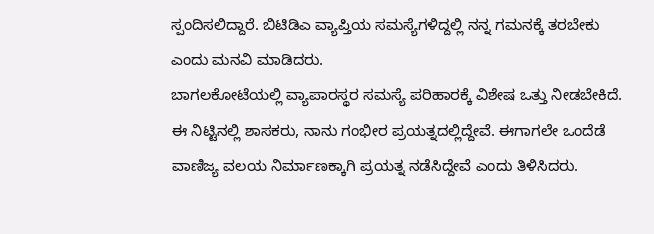ಸ್ಪಂದಿಸಲಿದ್ದಾರೆ. ಬಿಟಿಡಿಎ ವ್ಯಾಪ್ತಿಯ ಸಮಸ್ಯೆಗಳಿದ್ದಲ್ಲಿ ನನ್ನ ಗಮನಕ್ಕೆ ತರಬೇಕು ಎಂದು ಮನವಿ ಮಾಡಿದರು.
ಬಾಗಲಕೋಟೆಯಲ್ಲಿ ವ್ಯಾಪಾರಸ್ಥರ ಸಮಸ್ಯೆ ಪರಿಹಾರಕ್ಕೆ ವಿಶೇಷ ಒತ್ತು ನೀಡಬೇಕಿದೆ. ಈ ನಿಟ್ಟಿನಲ್ಲಿ ಶಾಸಕರು, ನಾನು ಗಂಭೀರ ಪ್ರಯತ್ನದಲ್ಲಿದ್ದೇವೆ. ಈಗಾಗಲೇ ಒಂದೆಡೆ ವಾಣಿಜ್ಯ ವಲಯ ನಿರ್ಮಾಣಕ್ಕಾಗಿ ಪ್ರಯತ್ನ ನಡೆಸಿದ್ದೇವೆ ಎಂದು ತಿಳಿಸಿದರು.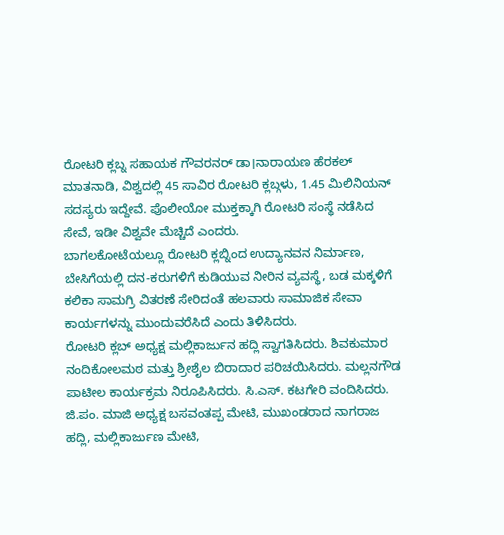ರೋಟರಿ ಕ್ಲಬ್ನ ಸಹಾಯಕ ಗೌವರನರ್ ಡಾ।ನಾರಾಯಣ ಹೆರಕಲ್ ಮಾತನಾಡಿ, ವಿಶ್ವದಲ್ಲಿ 45 ಸಾವಿರ ರೋಟರಿ ಕ್ಲಬ್ಗಳು, 1.45 ಮಿಲಿನಿಯನ್ ಸದಸ್ಯರು ಇದ್ದೇವೆ. ಪೊಲೀಯೋ ಮುಕ್ತಕ್ಕಾಗಿ ರೋಟರಿ ಸಂಸ್ಥೆ ನಡೆಸಿದ ಸೇವೆ, ಇಡೀ ವಿಶ್ವವೇ ಮೆಚ್ಚಿದೆ ಎಂದರು.
ಬಾಗಲಕೋಟೆಯಲ್ಲೂ ರೋಟರಿ ಕ್ಲಬ್ನಿಂದ ಉದ್ಯಾನವನ ನಿರ್ಮಾಣ, ಬೇಸಿಗೆಯಲ್ಲಿ ದನ-ಕರುಗಳಿಗೆ ಕುಡಿಯುವ ನೀರಿನ ವ್ಯವಸ್ಥೆ, ಬಡ ಮಕ್ಕಳಿಗೆ ಕಲಿಕಾ ಸಾಮಗ್ರಿ ವಿತರಣೆ ಸೇರಿದಂತೆ ಹಲವಾರು ಸಾಮಾಜಿಕ ಸೇವಾ ಕಾರ್ಯಗಳನ್ನು ಮುಂದುವರೆಸಿದೆ ಎಂದು ತಿಳಿಸಿದರು.
ರೋಟರಿ ಕ್ಲಬ್ ಅಧ್ಯಕ್ಷ ಮಲ್ಲಿಕಾರ್ಜುನ ಹದ್ಲಿ ಸ್ವಾಗತಿಸಿದರು. ಶಿವಕುಮಾರ ನಂದಿಕೋಲಮಠ ಮತ್ತು ಶ್ರೀಶೈಲ ಬಿರಾದಾರ ಪರಿಚಯಿಸಿದರು. ಮಲ್ಲನಗೌಡ ಪಾಟೀಲ ಕಾರ್ಯಕ್ರಮ ನಿರೂಪಿಸಿದರು. ಸಿ.ಎಸ್. ಕಟಗೇರಿ ವಂದಿಸಿದರು.
ಜಿ.ಪಂ. ಮಾಜಿ ಅಧ್ಯಕ್ಷ ಬಸವಂತಪ್ಪ ಮೇಟಿ, ಮುಖಂಡರಾದ ನಾಗರಾಜ ಹದ್ಲಿ, ಮಲ್ಲಿಕಾರ್ಜುಣ ಮೇಟಿ,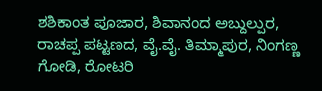ಶಶಿಕಾಂತ ಪೂಜಾರ, ಶಿವಾನಂದ ಅಬ್ದುಲ್ಪುರ, ರಾಚಪ್ಪ ಪಟ್ಟಣದ, ವೈ.ವೈ. ತಿಮ್ಮಾಪುರ, ನಿಂಗಣ್ಣ ಗೋಡಿ, ರೋಟರಿ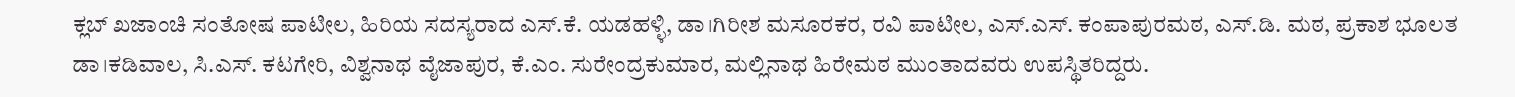ಕ್ಲಬ್ ಖಜಾಂಚಿ ಸಂತೋಷ ಪಾಟೀಲ, ಹಿರಿಯ ಸದಸ್ಯರಾದ ಎಸ್.ಕೆ. ಯಡಹಳ್ಳಿ, ಡಾ।ಗಿರೀಶ ಮಸೂರಕರ, ರವಿ ಪಾಟೀಲ, ಎಸ್.ಎಸ್. ಕಂಪಾಪುರಮಠ, ಎಸ್.ಡಿ. ಮಠ, ಪ್ರಕಾಶ ಭೂಲತ ಡಾ।ಕಡಿವಾಲ, ಸಿ.ಎಸ್. ಕಟಗೇರಿ, ವಿಶ್ವನಾಥ ವೈಜಾಪುರ, ಕೆ.ಎಂ. ಸುರೇಂದ್ರಕುಮಾರ, ಮಲ್ಲಿನಾಥ ಹಿರೇಮಠ ಮುಂತಾದವರು ಉಪಸ್ಥಿತರಿದ್ದರು.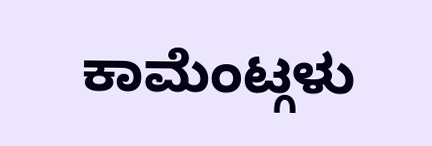ಕಾಮೆಂಟ್ಗಳು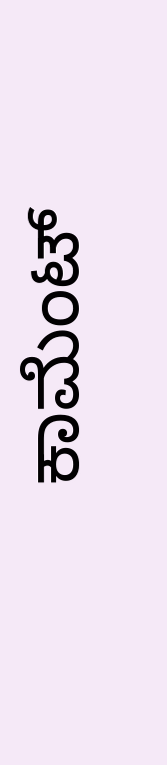ಕಾಮೆಂಟ್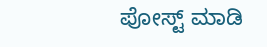ಪೋಸ್ಟ್ ಮಾಡಿ